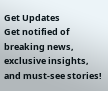Get Updates
Get notified of breaking news, exclusive insights, and must-see stories!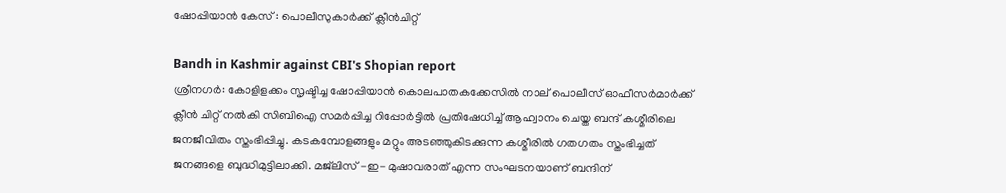ഷോപ്പിയാന്‍ കേസ് : പൊലീസുകാര്‍ക്ക് ക്ലീന്‍ചിറ്റ്

Bandh in Kashmir against CBI's Shopian report
ശ്രീനഗര്‍: കോളിളക്കം സൃഷ്ടിച്ച ഷോപ്പിയാന്‍ കൊലപാതകക്കേസില്‍ നാല് പൊലീസ് ഓഫീസര്‍മാര്‍ക്ക് ക്ലീന്‍ ചിറ്റ് നല്‍കി സിബിഐ സമര്‍പ്പിച്ച റിപ്പോര്‍ട്ടില്‍ പ്രതിഷേധിച്ച് ആഹ്വാനം ചെയ്ത ബന്ദ് കശ്മീരിലെ ജനജീവിതം സ്തംഭിപ്പിച്ചു. കടകമ്പോളങ്ങളും മറ്റും അടഞ്ഞുകിടക്കുന്ന കശ്മീരില്‍ ഗതഗതം സ്തംഭിച്ചത് ജനങ്ങളെ ബുദ്ധിമുട്ടിലാക്കി. മജ്‌ലിസ് -ഇ- മുഷാവരാത് എന്ന സംഘടനയാണ് ബന്ദിന്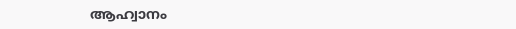ആഹ്വാനം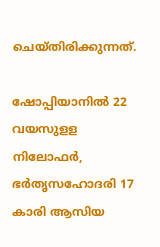ചെയ്തിരിക്കുന്നത്.

ഷോപ്പിയാനില്‍ 22 വയസുളള നിലോഫര്‍, ഭര്‍തൃസഹോദരി 17 കാരി ആസിയ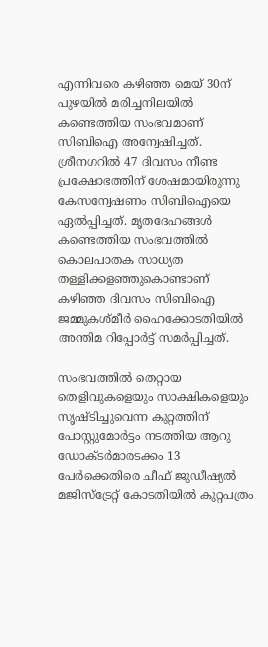എന്നിവരെ കഴിഞ്ഞ മെയ് 30ന് പുഴയില്‍ മരിച്ചനിലയില്‍ കണ്ടെത്തിയ സംഭവമാണ് സിബിഐ അന്വേഷിച്ചത്. ശ്രീനഗറില്‍ 47 ദിവസം നീണ്ട പ്രക്ഷോഭത്തിന് ശേഷമായിരുന്നു കേസന്വേഷണം സിബിഐയെ ഏല്‍പ്പിച്ചത്. മൃതദേഹങ്ങള്‍ കണ്ടെത്തിയ സംഭവത്തില്‍ കൊലപാതക സാധ്യത തള്ളിക്കളഞ്ഞുകൊണ്ടാണ് കഴിഞ്ഞ ദിവസം സിബിഐ ജമ്മുകശ്മീര്‍ ഹൈക്കോടതിയില്‍ അന്തിമ റിപ്പോര്‍ട്ട് സമര്‍പ്പിച്ചത്.

സംഭവത്തില്‍ തെറ്റായ തെളിവുകളെയും സാക്ഷികളെയും സൃഷ്ടിച്ചുവെന്ന കുറ്റത്തിന് പോസ്റ്റുമോര്‍ട്ടം നടത്തിയ ആറു ഡോക്ടര്‍മാരടക്കം 13 പേര്‍ക്കെതിരെ ചീഫ് ജുഡീഷ്യല്‍ മജിസ്‌ട്രേറ്റ് കോടതിയില്‍ കുറ്റപത്രം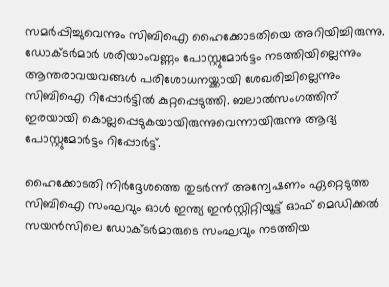സമര്‍പ്പിച്ചുവെന്നും സിബിഐ ഹൈക്കോടതിയെ അറിയിച്ചിരുന്നു. ഡോക്ടര്‍മാര്‍ ശരിയാംവണ്ണം പോസ്റ്റുമോര്‍ട്ടം നടത്തിയില്ലെന്നും ആന്തരാവയവങ്ങള്‍ പരിശോധനയ്ക്കായി ശേഖരിച്ചില്ലെന്നും സിബിഐ റിപ്പോര്‍ട്ടില്‍ കുറ്റപ്പെടുത്തി. ബലാല്‍സംഗത്തിന് ഇരയായി കൊല്ലപ്പെടുകയായിരുന്നുവെന്നായിരുന്നു ആദ്യ പോസ്റ്റുമോര്‍ട്ടം റിപ്പോര്‍ട്ട്.

ഹൈക്കോടതി നിര്‍ദ്ദേശത്തെ തുടര്‍ന്ന് അന്വേഷണം ഏറ്റെടുത്ത സിബിഐ സംഘവും ഓള്‍ ഇന്ത്യ ഇന്‍സ്റ്റിറ്റിയൂട്ട് ഓഫ് മെഡിക്കല്‍ സയന്‍സിലെ ഡോക്ടര്‍മാരുടെ സംഘവും നടത്തിയ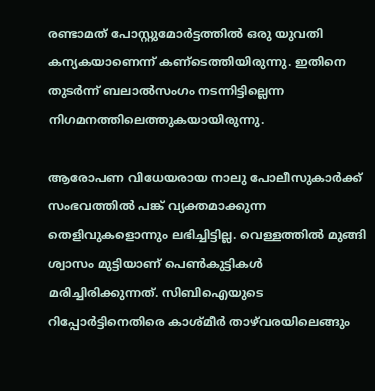രണ്ടാമത് പോസ്റ്റുമോര്‍ട്ടത്തില്‍ ഒരു യുവതി കന്യകയാണെന്ന് കണ്‌ടെത്തിയിരുന്നു. ഇതിനെ തുടര്‍ന്ന് ബലാല്‍സംഗം നടന്നിട്ടില്ലെന്ന നിഗമനത്തിലെത്തുകയായിരുന്നു.

ആരോപണ വിധേയരായ നാലു പോലീസുകാര്‍ക്ക് സംഭവത്തില്‍ പങ്ക് വ്യക്തമാക്കുന്ന തെളിവുകളൊന്നും ലഭിച്ചിട്ടില്ല. വെള്ളത്തില്‍ മുങ്ങി ശ്വാസം മുട്ടിയാണ് പെണ്‍കുട്ടികള്‍ മരിച്ചിരിക്കുന്നത്. സിബിഐയുടെ റിപ്പോര്‍ട്ടിനെതിരെ കാശ്മീര്‍ താഴ്‌വരയിലെങ്ങും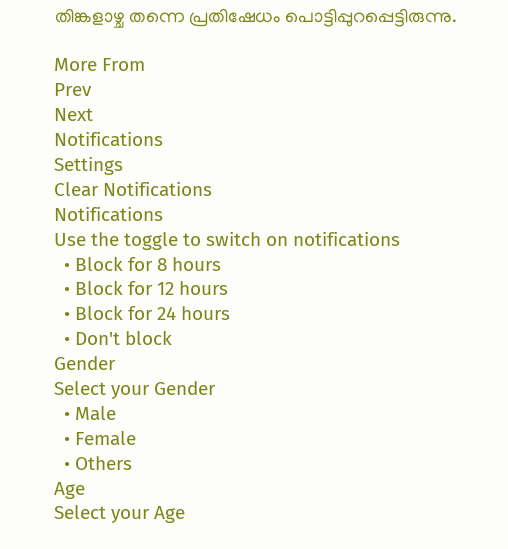തിങ്കളാഴ്ച തന്നെ പ്രതിഷേധം പൊട്ടിപ്പുറപ്പെട്ടിരുന്നു.

More From
Prev
Next
Notifications
Settings
Clear Notifications
Notifications
Use the toggle to switch on notifications
  • Block for 8 hours
  • Block for 12 hours
  • Block for 24 hours
  • Don't block
Gender
Select your Gender
  • Male
  • Female
  • Others
Age
Select your Age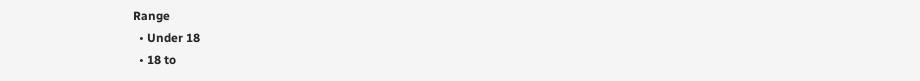Range
  • Under 18
  • 18 to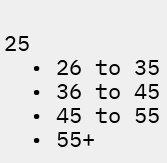25
  • 26 to 35
  • 36 to 45
  • 45 to 55
  • 55+